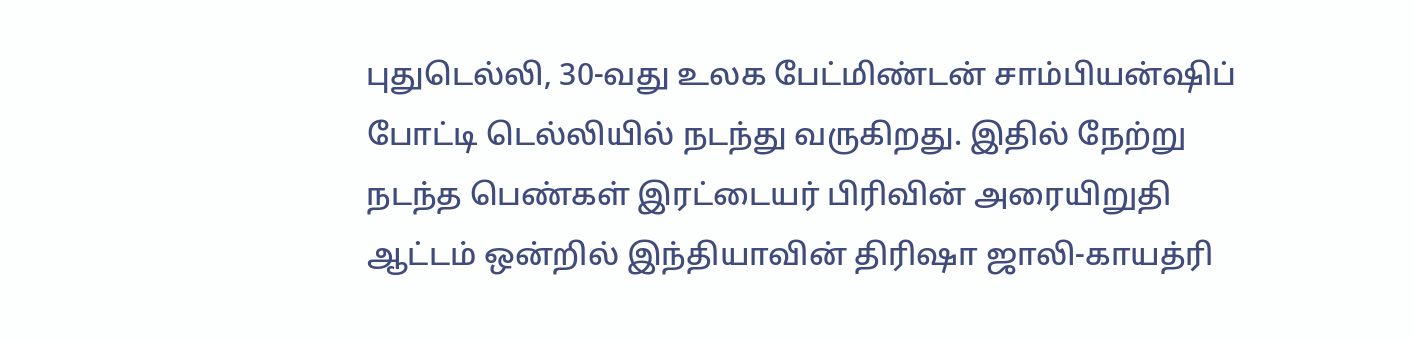புதுடெல்லி, 30-வது உலக பேட்மிண்டன் சாம்பியன்ஷிப் போட்டி டெல்லியில் நடந்து வருகிறது. இதில் நேற்று நடந்த பெண்கள் இரட்டையர் பிரிவின் அரையிறுதி ஆட்டம் ஒன்றில் இந்தியாவின் திரிஷா ஜாலி-காயத்ரி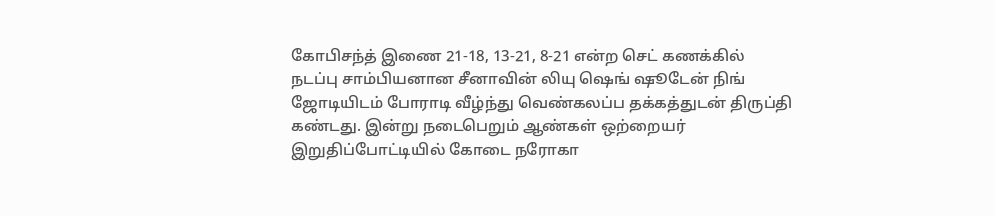கோபிசந்த் இணை 21-18, 13-21, 8-21 என்ற செட் கணக்கில் நடப்பு சாம்பியனான சீனாவின் லியு ஷெங் ஷூடேன் நிங் ஜோடியிடம் போராடி வீழ்ந்து வெண்கலப்ப தக்கத்துடன் திருப்தி கண்டது. இன்று நடைபெறும் ஆண்கள் ஒற்றையர் இறுதிப்போட்டியில் கோடை நரோகா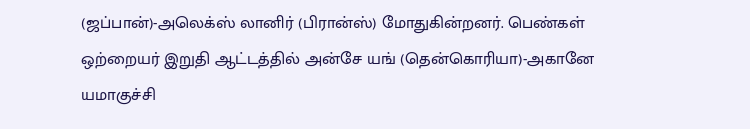(ஜப்பான்)-அலெக்ஸ் லானிர் (பிரான்ஸ்) மோதுகின்றனர். பெண்கள் ஒற்றையர் இறுதி ஆட்டத்தில் அன்சே யங் (தென்கொரியா)-அகானே யமாகுச்சி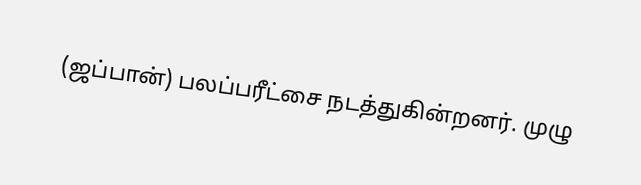(ஜப்பான்) பலப்பரீட்சை நடத்துகின்றனர். முழு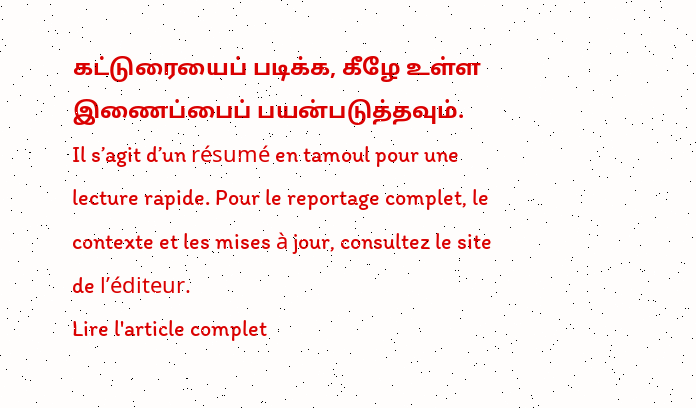கட்டுரையைப் படிக்க, கீழே உள்ள இணைப்பைப் பயன்படுத்தவும்.
Il s’agit d’un résumé en tamoul pour une lecture rapide. Pour le reportage complet, le contexte et les mises à jour, consultez le site de l’éditeur.
Lire l'article complet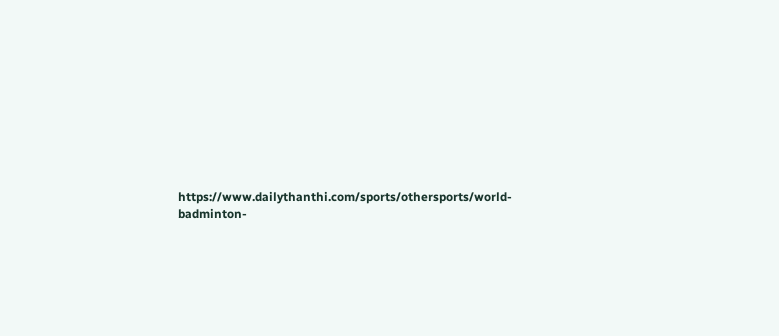https://www.dailythanthi.com/sports/othersports/world-badminton-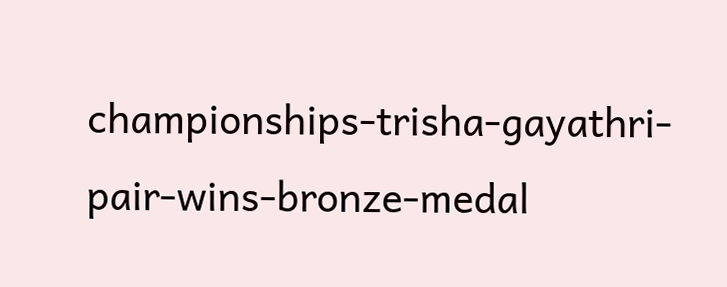championships-trisha-gayathri-pair-wins-bronze-medal